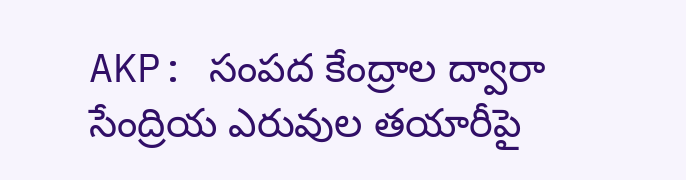AKP: సంపద కేంద్రాల ద్వారా సేంద్రియ ఎరువుల తయారీపై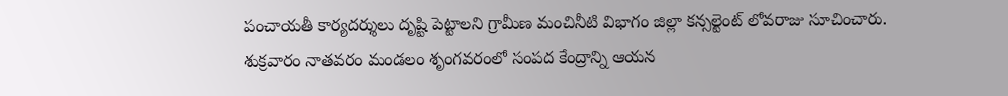పంచాయతీ కార్యదర్శులు దృష్టి పెట్టాలని గ్రామీణ మంచినీటి విభాగం జిల్లా కన్సల్టెంట్ లోవరాజు సూచించారు. శుక్రవారం నాతవరం మండలం శృంగవరంలో సంపద కేంద్రాన్ని ఆయన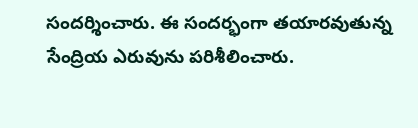సందర్శించారు. ఈ సందర్భంగా తయారవుతున్న సేంద్రియ ఎరువును పరిశీలించారు.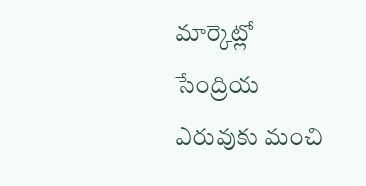మార్కెట్లో సేంద్రియ ఎరువుకు మంచి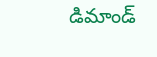డిమాండ్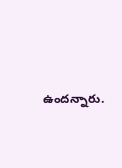ఉందన్నారు.